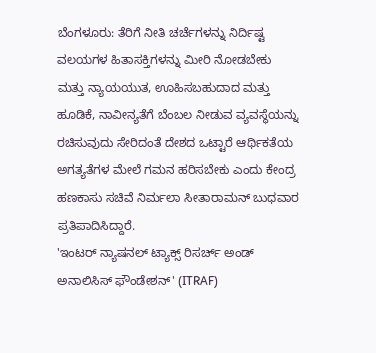ಬೆಂಗಳೂರು: ತೆರಿಗೆ ನೀತಿ ಚರ್ಚೆಗಳನ್ನು ನಿರ್ದಿಷ್ಟ ವಲಯಗಳ ಹಿತಾಸಕ್ತಿಗಳನ್ನು ಮೀರಿ ನೋಡಬೇಕು ಮತ್ತು ನ್ಯಾಯಯುತ, ಊಹಿಸಬಹುದಾದ ಮತ್ತು ಹೂಡಿಕೆ, ನಾವೀನ್ಯತೆಗೆ ಬೆಂಬಲ ನೀಡುವ ವ್ಯವಸ್ಥೆಯನ್ನು ರಚಿಸುವುದು ಸೇರಿದಂತೆ ದೇಶದ ಒಟ್ಟಾರೆ ಆರ್ಥಿಕತೆಯ ಅಗತ್ಯತೆಗಳ ಮೇಲೆ ಗಮನ ಹರಿಸಬೇಕು ಎಂದು ಕೇಂದ್ರ ಹಣಕಾಸು ಸಚಿವೆ ನಿರ್ಮಲಾ ಸೀತಾರಾಮನ್ ಬುಧವಾರ ಪ್ರತಿಪಾದಿಸಿದ್ದಾರೆ.
'ಇಂಟರ್ ನ್ಯಾಷನಲ್ ಟ್ಯಾಕ್ಸ್ ರಿಸರ್ಚ್ ಅಂಡ್ ಅನಾಲಿಸಿಸ್ ಫೌಂಡೇಶನ್' (ITRAF)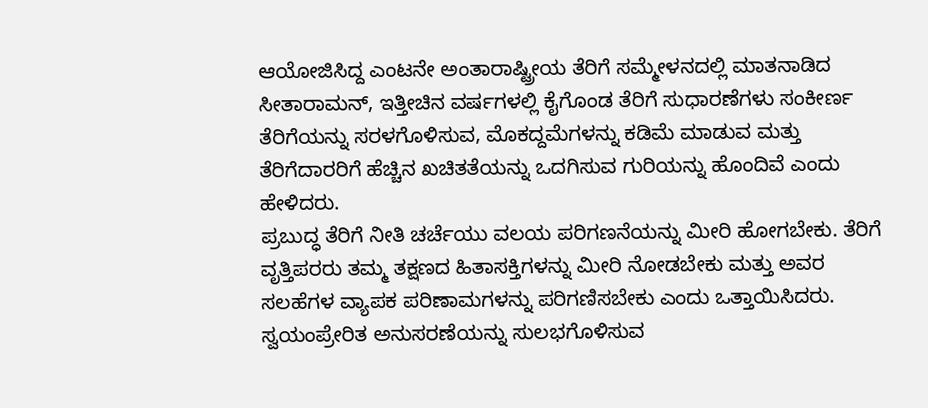ಆಯೋಜಿಸಿದ್ದ ಎಂಟನೇ ಅಂತಾರಾಷ್ಟ್ರೀಯ ತೆರಿಗೆ ಸಮ್ಮೇಳನದಲ್ಲಿ ಮಾತನಾಡಿದ ಸೀತಾರಾಮನ್, ಇತ್ತೀಚಿನ ವರ್ಷಗಳಲ್ಲಿ ಕೈಗೊಂಡ ತೆರಿಗೆ ಸುಧಾರಣೆಗಳು ಸಂಕೀರ್ಣ ತೆರಿಗೆಯನ್ನು ಸರಳಗೊಳಿಸುವ, ಮೊಕದ್ದಮೆಗಳನ್ನು ಕಡಿಮೆ ಮಾಡುವ ಮತ್ತು ತೆರಿಗೆದಾರರಿಗೆ ಹೆಚ್ಚಿನ ಖಚಿತತೆಯನ್ನು ಒದಗಿಸುವ ಗುರಿಯನ್ನು ಹೊಂದಿವೆ ಎಂದು ಹೇಳಿದರು.
ಪ್ರಬುದ್ಧ ತೆರಿಗೆ ನೀತಿ ಚರ್ಚೆಯು ವಲಯ ಪರಿಗಣನೆಯನ್ನು ಮೀರಿ ಹೋಗಬೇಕು. ತೆರಿಗೆ ವೃತ್ತಿಪರರು ತಮ್ಮ ತಕ್ಷಣದ ಹಿತಾಸಕ್ತಿಗಳನ್ನು ಮೀರಿ ನೋಡಬೇಕು ಮತ್ತು ಅವರ ಸಲಹೆಗಳ ವ್ಯಾಪಕ ಪರಿಣಾಮಗಳನ್ನು ಪರಿಗಣಿಸಬೇಕು ಎಂದು ಒತ್ತಾಯಿಸಿದರು.
ಸ್ವಯಂಪ್ರೇರಿತ ಅನುಸರಣೆಯನ್ನು ಸುಲಭಗೊಳಿಸುವ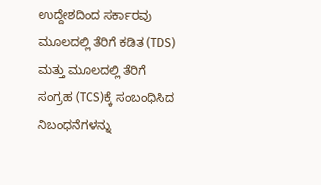ಉದ್ದೇಶದಿಂದ ಸರ್ಕಾರವು ಮೂಲದಲ್ಲಿ ತೆರಿಗೆ ಕಡಿತ (TDS) ಮತ್ತು ಮೂಲದಲ್ಲಿ ತೆರಿಗೆ ಸಂಗ್ರಹ (TCS)ಕ್ಕೆ ಸಂಬಂಧಿಸಿದ ನಿಬಂಧನೆಗಳನ್ನು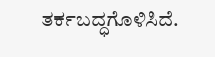ತರ್ಕಬದ್ಧಗೊಳಿಸಿದೆ.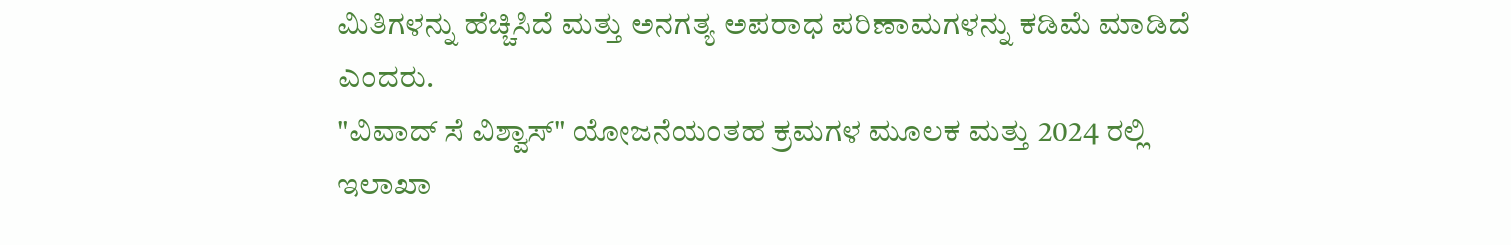ಮಿತಿಗಳನ್ನು ಹೆಚ್ಚಿಸಿದೆ ಮತ್ತು ಅನಗತ್ಯ ಅಪರಾಧ ಪರಿಣಾಮಗಳನ್ನು ಕಡಿಮೆ ಮಾಡಿದೆ ಎಂದರು.
"ವಿವಾದ್ ಸೆ ವಿಶ್ವಾಸ್" ಯೋಜನೆಯಂತಹ ಕ್ರಮಗಳ ಮೂಲಕ ಮತ್ತು 2024 ರಲ್ಲಿ ಇಲಾಖಾ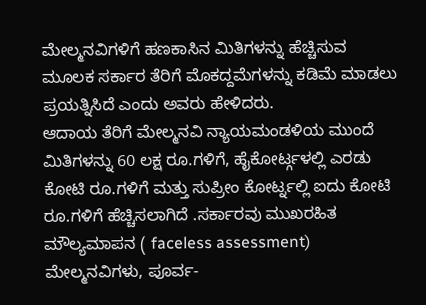ಮೇಲ್ಮನವಿಗಳಿಗೆ ಹಣಕಾಸಿನ ಮಿತಿಗಳನ್ನು ಹೆಚ್ಚಿಸುವ ಮೂಲಕ ಸರ್ಕಾರ ತೆರಿಗೆ ಮೊಕದ್ದಮೆಗಳನ್ನು ಕಡಿಮೆ ಮಾಡಲು ಪ್ರಯತ್ನಿಸಿದೆ ಎಂದು ಅವರು ಹೇಳಿದರು.
ಆದಾಯ ತೆರಿಗೆ ಮೇಲ್ಮನವಿ ನ್ಯಾಯಮಂಡಳಿಯ ಮುಂದೆ ಮಿತಿಗಳನ್ನು 60 ಲಕ್ಷ ರೂ.ಗಳಿಗೆ, ಹೈಕೋರ್ಟ್ಗಳಲ್ಲಿ ಎರಡು ಕೋಟಿ ರೂ.ಗಳಿಗೆ ಮತ್ತು ಸುಪ್ರೀಂ ಕೋರ್ಟ್ನಲ್ಲಿ ಐದು ಕೋಟಿ ರೂ.ಗಳಿಗೆ ಹೆಚ್ಚಿಸಲಾಗಿದೆ .ಸರ್ಕಾರವು ಮುಖರಹಿತ ಮೌಲ್ಯಮಾಪನ ( faceless assessment) ಮೇಲ್ಮನವಿಗಳು, ಪೂರ್ವ-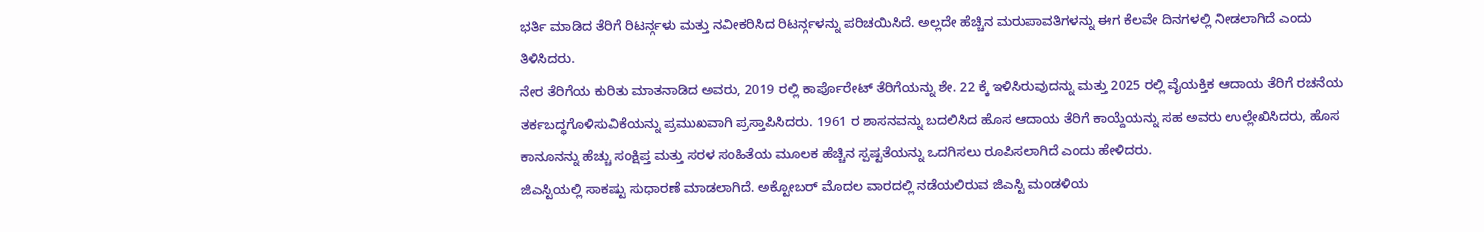ಭರ್ತಿ ಮಾಡಿದ ತೆರಿಗೆ ರಿಟರ್ನ್ಗಳು ಮತ್ತು ನವೀಕರಿಸಿದ ರಿಟರ್ನ್ಗಳನ್ನು ಪರಿಚಯಿಸಿದೆ. ಅಲ್ಲದೇ ಹೆಚ್ಚಿನ ಮರುಪಾವತಿಗಳನ್ನು ಈಗ ಕೆಲವೇ ದಿನಗಳಲ್ಲಿ ನೀಡಲಾಗಿದೆ ಎಂದು ತಿಳಿಸಿದರು.
ನೇರ ತೆರಿಗೆಯ ಕುರಿತು ಮಾತನಾಡಿದ ಅವರು, 2019 ರಲ್ಲಿ ಕಾರ್ಪೊರೇಟ್ ತೆರಿಗೆಯನ್ನು ಶೇ. 22 ಕ್ಕೆ ಇಳಿಸಿರುವುದನ್ನು ಮತ್ತು 2025 ರಲ್ಲಿ ವೈಯಕ್ತಿಕ ಆದಾಯ ತೆರಿಗೆ ರಚನೆಯ ತರ್ಕಬದ್ಧಗೊಳಿಸುವಿಕೆಯನ್ನು ಪ್ರಮುಖವಾಗಿ ಪ್ರಸ್ತಾಪಿಸಿದರು. 1961 ರ ಶಾಸನವನ್ನು ಬದಲಿಸಿದ ಹೊಸ ಆದಾಯ ತೆರಿಗೆ ಕಾಯ್ದೆಯನ್ನು ಸಹ ಅವರು ಉಲ್ಲೇಖಿಸಿದರು, ಹೊಸ ಕಾನೂನನ್ನು ಹೆಚ್ಚು ಸಂಕ್ಷಿಪ್ತ ಮತ್ತು ಸರಳ ಸಂಹಿತೆಯ ಮೂಲಕ ಹೆಚ್ಚಿನ ಸ್ಪಷ್ಟತೆಯನ್ನು ಒದಗಿಸಲು ರೂಪಿಸಲಾಗಿದೆ ಎಂದು ಹೇಳಿದರು.
ಜಿಎಸ್ಟಿಯಲ್ಲಿ ಸಾಕಷ್ಟು ಸುಧಾರಣೆ ಮಾಡಲಾಗಿದೆ. ಅಕ್ಟೋಬರ್ ಮೊದಲ ವಾರದಲ್ಲಿ ನಡೆಯಲಿರುವ ಜಿಎಸ್ಟಿ ಮಂಡಳಿಯ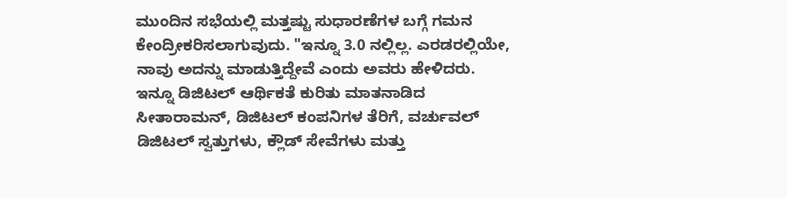ಮುಂದಿನ ಸಭೆಯಲ್ಲಿ ಮತ್ತಷ್ಟು ಸುಧಾರಣೆಗಳ ಬಗ್ಗೆ ಗಮನ ಕೇಂದ್ರೀಕರಿಸಲಾಗುವುದು. "ಇನ್ನೂ 3.0 ನಲ್ಲಿಲ್ಲ. ಎರಡರಲ್ಲಿಯೇ, ನಾವು ಅದನ್ನು ಮಾಡುತ್ತಿದ್ದೇವೆ ಎಂದು ಅವರು ಹೇಳಿದರು. ಇನ್ನೂ ಡಿಜಿಟಲ್ ಆರ್ಥಿಕತೆ ಕುರಿತು ಮಾತನಾಡಿದ ಸೀತಾರಾಮನ್, ಡಿಜಿಟಲ್ ಕಂಪನಿಗಳ ತೆರಿಗೆ, ವರ್ಚುವಲ್ ಡಿಜಿಟಲ್ ಸ್ವತ್ತುಗಳು, ಕ್ಲೌಡ್ ಸೇವೆಗಳು ಮತ್ತು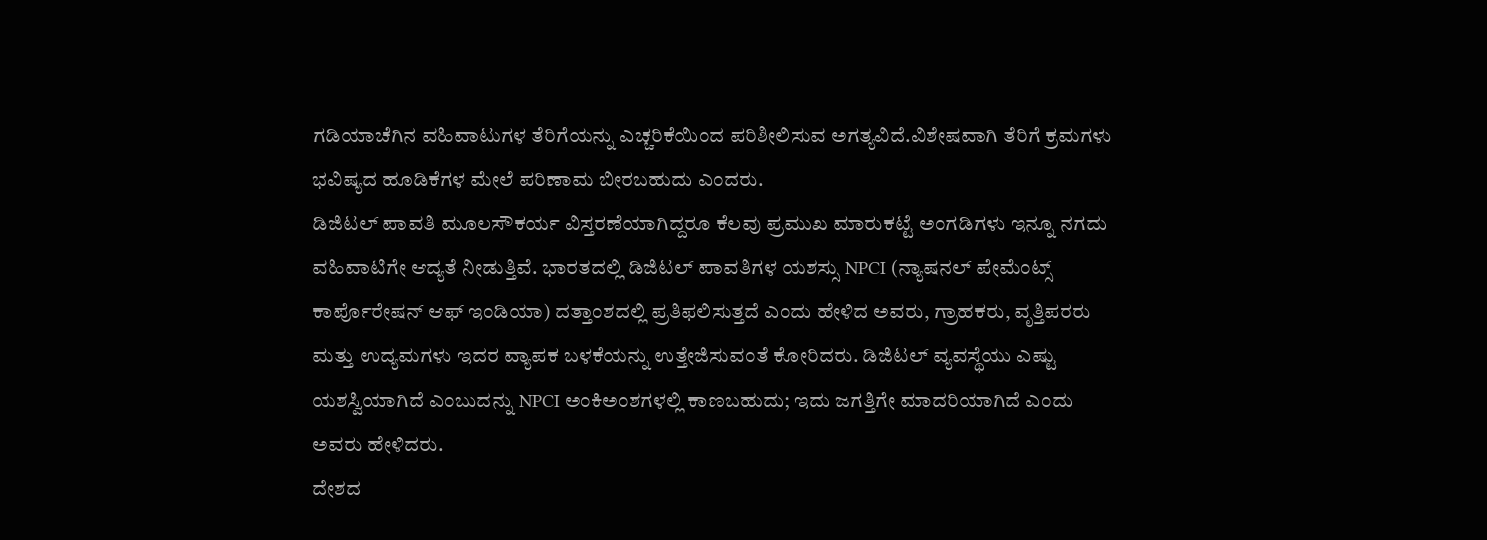ಗಡಿಯಾಚೆಗಿನ ವಹಿವಾಟುಗಳ ತೆರಿಗೆಯನ್ನು ಎಚ್ಚರಿಕೆಯಿಂದ ಪರಿಶೀಲಿಸುವ ಅಗತ್ಯವಿದೆ.ವಿಶೇಷವಾಗಿ ತೆರಿಗೆ ಕ್ರಮಗಳು ಭವಿಷ್ಯದ ಹೂಡಿಕೆಗಳ ಮೇಲೆ ಪರಿಣಾಮ ಬೀರಬಹುದು ಎಂದರು.
ಡಿಜಿಟಲ್ ಪಾವತಿ ಮೂಲಸೌಕರ್ಯ ವಿಸ್ತರಣೆಯಾಗಿದ್ದರೂ ಕೆಲವು ಪ್ರಮುಖ ಮಾರುಕಟ್ಟೆ ಅಂಗಡಿಗಳು ಇನ್ನೂ ನಗದು ವಹಿವಾಟಿಗೇ ಆದ್ಯತೆ ನೀಡುತ್ತಿವೆ. ಭಾರತದಲ್ಲಿ ಡಿಜಿಟಲ್ ಪಾವತಿಗಳ ಯಶಸ್ಸು NPCI (ನ್ಯಾಷನಲ್ ಪೇಮೆಂಟ್ಸ್ ಕಾರ್ಪೊರೇಷನ್ ಆಫ್ ಇಂಡಿಯಾ) ದತ್ತಾಂಶದಲ್ಲಿ ಪ್ರತಿಫಲಿಸುತ್ತದೆ ಎಂದು ಹೇಳಿದ ಅವರು, ಗ್ರಾಹಕರು, ವೃತ್ತಿಪರರು ಮತ್ತು ಉದ್ಯಮಗಳು ಇದರ ವ್ಯಾಪಕ ಬಳಕೆಯನ್ನು ಉತ್ತೇಜಿಸುವಂತೆ ಕೋರಿದರು. ಡಿಜಿಟಲ್ ವ್ಯವಸ್ಥೆಯು ಎಷ್ಟು ಯಶಸ್ವಿಯಾಗಿದೆ ಎಂಬುದನ್ನು NPCI ಅಂಕಿಅಂಶಗಳಲ್ಲಿ ಕಾಣಬಹುದು; ಇದು ಜಗತ್ತಿಗೇ ಮಾದರಿಯಾಗಿದೆ ಎಂದು ಅವರು ಹೇಳಿದರು.
ದೇಶದ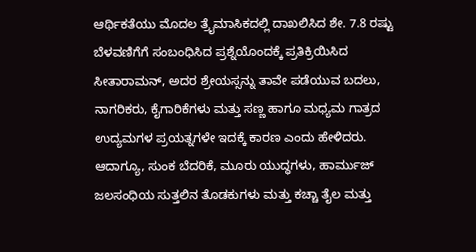ಆರ್ಥಿಕತೆಯು ಮೊದಲ ತ್ರೈಮಾಸಿಕದಲ್ಲಿ ದಾಖಲಿಸಿದ ಶೇ. 7.8 ರಷ್ಟು ಬೆಳವಣಿಗೆಗೆ ಸಂಬಂಧಿಸಿದ ಪ್ರಶ್ನೆಯೊಂದಕ್ಕೆ ಪ್ರತಿಕ್ರಿಯಿಸಿದ ಸೀತಾರಾಮನ್, ಅದರ ಶ್ರೇಯಸ್ಸನ್ನು ತಾವೇ ಪಡೆಯುವ ಬದಲು, ನಾಗರಿಕರು, ಕೈಗಾರಿಕೆಗಳು ಮತ್ತು ಸಣ್ಣ ಹಾಗೂ ಮಧ್ಯಮ ಗಾತ್ರದ ಉದ್ಯಮಗಳ ಪ್ರಯತ್ನಗಳೇ ಇದಕ್ಕೆ ಕಾರಣ ಎಂದು ಹೇಳಿದರು.
ಆದಾಗ್ಯೂ, ಸುಂಕ ಬೆದರಿಕೆ, ಮೂರು ಯುದ್ಧಗಳು, ಹಾರ್ಮುಜ್ ಜಲಸಂಧಿಯ ಸುತ್ತಲಿನ ತೊಡಕುಗಳು ಮತ್ತು ಕಚ್ಚಾ ತೈಲ ಮತ್ತು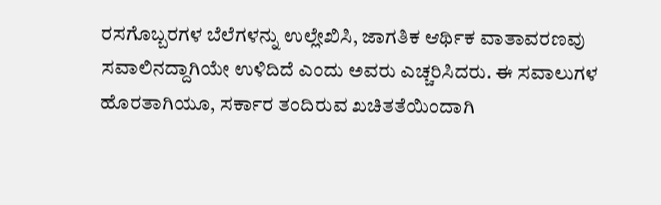ರಸಗೊಬ್ಬರಗಳ ಬೆಲೆಗಳನ್ನು ಉಲ್ಲೇಖಿಸಿ, ಜಾಗತಿಕ ಆರ್ಥಿಕ ವಾತಾವರಣವು ಸವಾಲಿನದ್ದಾಗಿಯೇ ಉಳಿದಿದೆ ಎಂದು ಅವರು ಎಚ್ಚರಿಸಿದರು. ಈ ಸವಾಲುಗಳ ಹೊರತಾಗಿಯೂ, ಸರ್ಕಾರ ತಂದಿರುವ ಖಚಿತತೆಯಿಂದಾಗಿ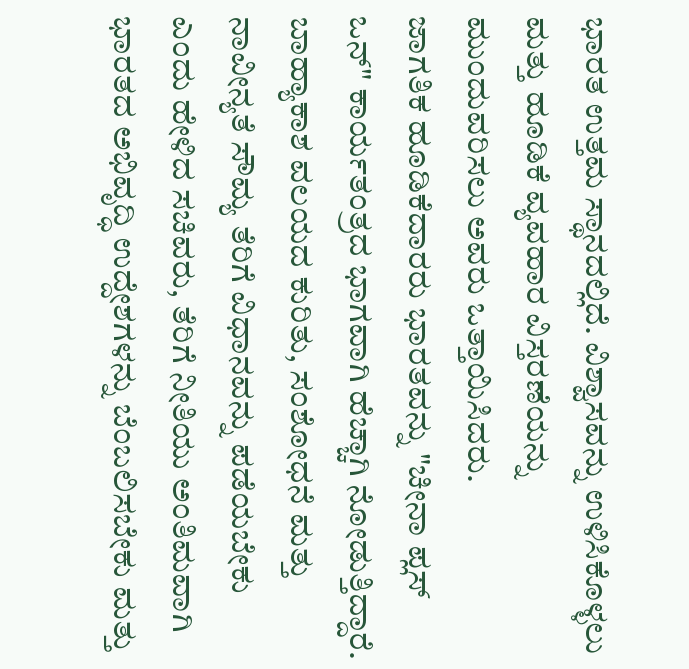ಭಾರತ ಉತ್ತಮ ಸ್ಥಾನದಲ್ಲಿದೆ. ವಿಶ್ವಾಸವನ್ನು ಉಳಿಸಿಕೊಳ್ಳಲು ಮತ್ತು ಹೂಡಿಕೆ ವ್ಯವಹಾರ ವಿಸ್ತರಣೆಯನ್ನು ಮುಂದುವರಿಸಲು ಅವರು ಒತ್ತಾಯಿಸಿದರು.
ಜಾಗತಿಕ ಹೂಡಿಕೆದಾರರು ಭಾರತವನ್ನು "ಚೀನಾ ಪ್ಲಸ್ ಒನ್" ಕಾರ್ಯತಂತ್ರದ ಭಾಗವಾಗಿ ಹೆಚ್ಚಾಗಿ ನೋಡುತ್ತಿದ್ದಾರೆ. ಬಾಹ್ಯಾಕಾಶ ವಲಯದ ಕುರಿತು, ಸಂಶೋಧನೆ ಮತ್ತು ನಾವೀನ್ಯತೆ ಸೌಮ್ಯ ತೆರಿಗೆ ವಿಧಾನವನ್ನು ಪಡೆಯಬೇಕು ಎಂದು ಹೇಳಿದ ಸಚಿವರು, ತೆರಿಗೆ ನೀತಿಯು ಅಂತಿಮವಾಗಿ ಭಾರತದ ಅಭಿವೃದ್ಧಿ ಉದ್ದೇಶಗಳನ್ನು ಬೆಂಬಲಿಸಬೇಕು ಮತ್ತು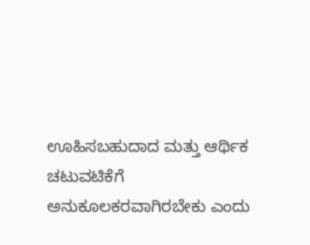ಊಹಿಸಬಹುದಾದ ಮತ್ತು ಆರ್ಥಿಕ ಚಟುವಟಿಕೆಗೆ ಅನುಕೂಲಕರವಾಗಿರಬೇಕು ಎಂದು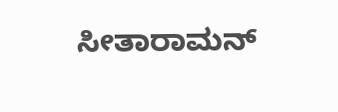ಸೀತಾರಾಮನ್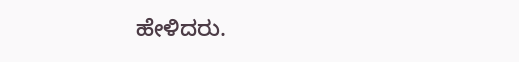ಹೇಳಿದರು.